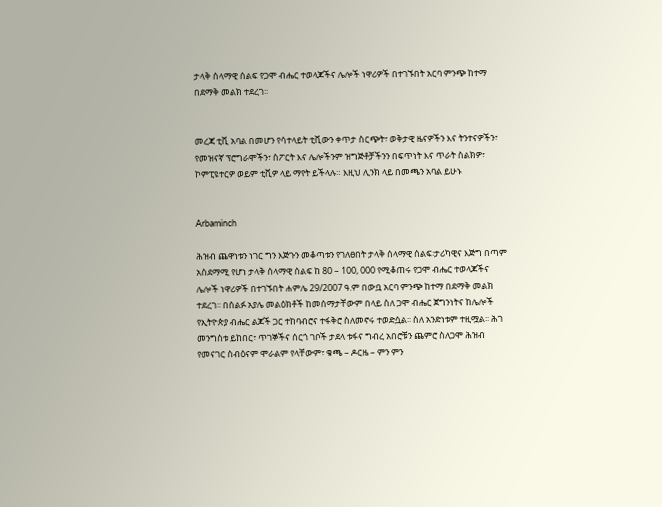ታላቅ ሰላማዊ ሰልፍ የጋሞ ብሔር ተወላጆችና ሌሎች ነዋሪዎች በተገኙበት አርባ ምንጭ ከተማ በደማቅ መልክ ተደረገ፡፡


መረጃ ቲቪ አባል በመሆን የሳተላይት ቲቪውን ቀጥታ ስርጭት፣ ወቅታዊ ዜናዎችን እና ትንተናዎችን፣ የመዝናኛ ፕሮግራሞችን፣ ስፖርት እና ሌሎችንም ዝግጅቶቻችንን በፍጥነት እና ጥራት ስልክዎ፣ ኮምፒዩተርዎ ወይም ቲቪዎ ላይ ማየት ይችላሉ። እዚህ ሊንክ ላይ በመጫን አባል ይሁኑ


Arbaminch

ሕዝብ ጨዋነቱን ነገር ግን እጅጉን መቆጣቱን የገለፀበት ታላቅ ሰላማዊ ሰልፍ፡ታሪካዊና እጅግ በጣም አስደማሚ የሆነ ታላቅ ሰላማዊ ሰልፍ ከ 80 – 100, 000 የሚቆጠሩ የጋሞ ብሔር ተወላጆችና ሌሎች ነዋሪዎች በተገኙበት ሐምሌ 29/2007 ዓ.ም በውቧ አርባ ምንጭ ከተማ በደማቅ መልክ ተደረገ፡፡ በሰልፉ አያሌ መልዕክቶች ከመሰማታቸውም በላይ ስለ ጋሞ ብሔር ጀግንነትና ከሌሎች የኢትዮጵያ ብሔር ልጆች ጋር ተከባብሮና ተፋቅሮ ስለመኖሩ ተወድሷል፡፡ ስለ አንድነቱም ተዚሟል፡፡ ሕገ መንግስቱ ይከበር፣ ጥገኞችና ሰርጎ ገቦች ታደላ ቱፋና ግብረ አበሮቹን ጨምሮ ስለጋሞ ሕዝብ የመናገር ስብዕናም ሞራልም የላቸውም፣ ቁጫ – ዶርዜ – ምን ምን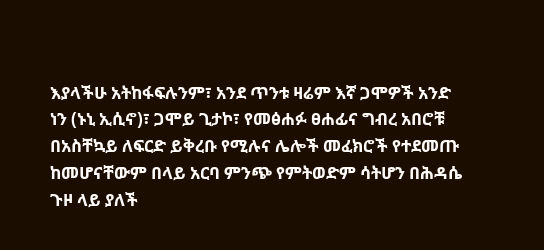እያላችሁ አትከፋፍሉንም፣ አንደ ጥንቱ ዛሬም እኛ ጋሞዎች አንድ ነን (ኑኒ ኢሲኖ)፣ ጋሞይ ጊታኮ፣ የመፅሐፉ ፀሐፊና ግብረ አበሮቹ በአስቸኳይ ለፍርድ ይቅረቡ የሚሉና ሌሎች መፈክሮች የተደመጡ ከመሆናቸውም በላይ አርባ ምንጭ የምትወድም ሳትሆን በሕዳሴ ጉዞ ላይ ያለች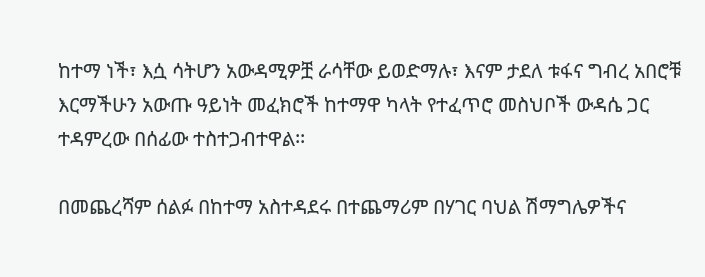ከተማ ነች፣ እሷ ሳትሆን አውዳሚዎቿ ራሳቸው ይወድማሉ፣ እናም ታደለ ቱፋና ግብረ አበሮቹ እርማችሁን አውጡ ዓይነት መፈክሮች ከተማዋ ካላት የተፈጥሮ መስህቦች ውዳሴ ጋር ተዳምረው በሰፊው ተስተጋብተዋል፡፡

በመጨረሻም ሰልፉ በከተማ አስተዳደሩ በተጨማሪም በሃገር ባህል ሽማግሌዎችና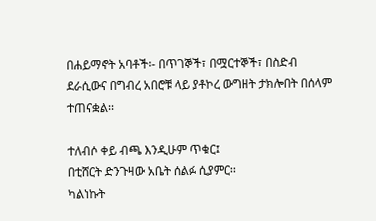በሐይማኖት አባቶች፡- በጥገኞች፣ በሟርተኞች፣ በስድብ ደራሲውና በግብረ አበሮቹ ላይ ያቶኮረ ውግዘት ታክሎበት በሰላም ተጠናቋል፡፡

ተለብሶ ቀይ ብጫ እንዲሁም ጥቁር፤
በቲሸርት ድንጉዛው አቤት ሰልፉ ሲያምር፡፡
ካልነኩት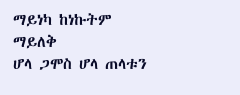ማይነካ ከነኩትም ማይለቅ
ሆላ ጋሞስ ሆላ ጠላቱን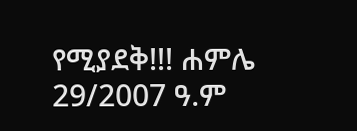የሚያደቅ!!! ሐምሌ 29/2007 ዓ.ም